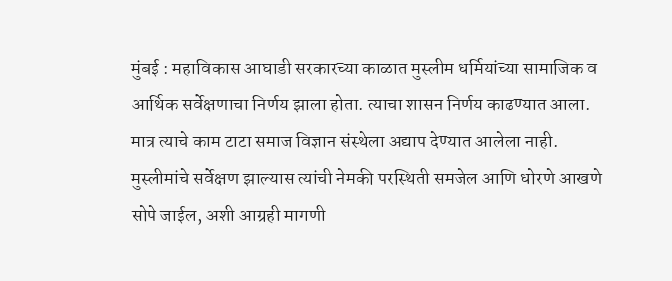मुंबई : महाविकास आघाडी सरकारच्या काळात मुस्लीम धर्मियांच्या सामाजिक व आर्थिक सर्वेक्षणाचा निर्णय झाला होता. त्याचा शासन निर्णय काढण्यात आला. मात्र त्याचे काम टाटा समाज विज्ञान संस्थेला अद्याप देण्यात आलेला नाही. मुस्लीमांचे सर्वेक्षण झाल्यास त्यांची नेमकी परस्थिती समजेल आणि धोरणे आखणे सोपे जाईल, अशी आग्रही मागणी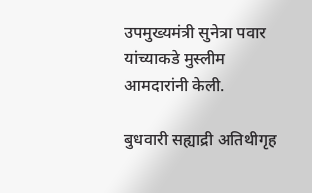उपमुख्यमंत्री सुनेत्रा पवार यांच्याकडे मुस्लीम आमदारांनी केली.

बुधवारी सह्याद्री अतिथीगृह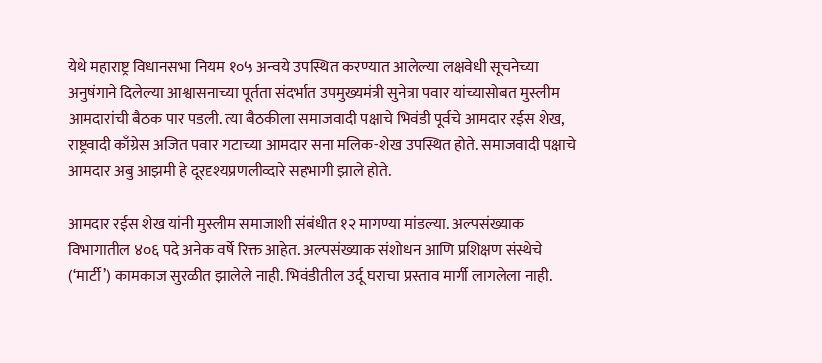येथे महाराष्ट्र विधानसभा नियम १०५ अन्वये उपस्थित करण्यात आलेल्या लक्षवेधी सूचनेच्या अनुषंगाने दिलेल्या आश्वासनाच्या पूर्तता संदर्भात उपमुख्यमंत्री सुनेत्रा पवार यांच्यासोबत मुस्लीम आमदारांची बैठक पार पडली. त्या बैठकीला समाजवादी पक्षाचे भिवंडी पूर्वचे आमदार रईस शेख, राष्ट्रवादी काँग्रेस अजित पवार गटाच्या आमदार सना मलिक-शेख उपस्थित होते. समाजवादी पक्षाचे आमदार अबु आझमी हे दूरदृश्यप्रणलीव्दारे सहभागी झाले होते.

आमदार रईस शेख यांनी मुस्लीम समाजाशी संबंधीत १२ मागण्या मांडल्या. अल्पसंख्याक विभागातील ४०६ पदे अनेक वर्षे रिक्त आहेत. अल्पसंख्याक संशोधन आणि प्रशिक्षण संस्थेचे (‘मार्टी’) कामकाज सुरळीत झालेले नाही. भिवंडीतील उर्दू घराचा प्रस्ताव मार्गी लागलेला नाही.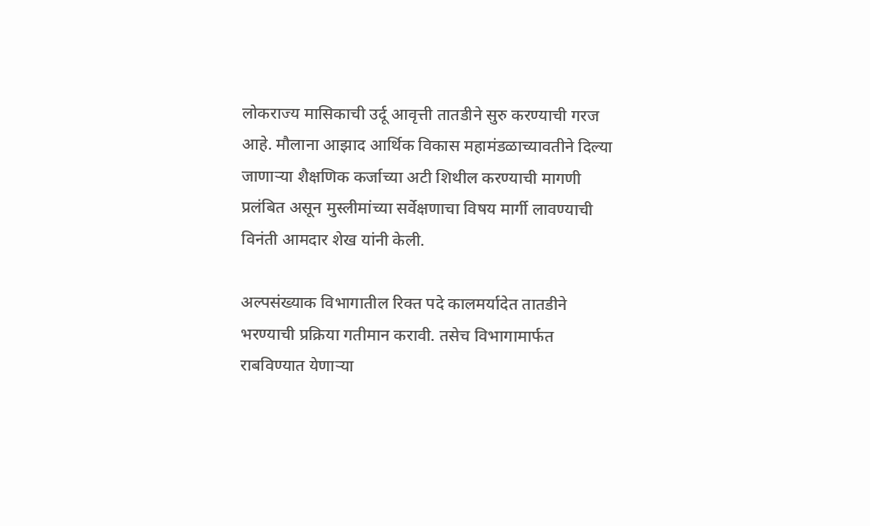लोकराज्य मासिकाची उर्दू आवृत्ती तातडीने सुरु करण्याची गरज आहे. मौलाना आझाद आर्थिक विकास महामंडळाच्यावतीने दिल्या जाणाऱ्या शैक्षणिक कर्जाच्या अटी शिथील करण्याची मागणी प्रलंबित असून मुस्लीमांच्या सर्वेक्षणाचा विषय मार्गी लावण्याची विनंती आमदार शेख यांनी केली.

अल्पसंख्याक विभागातील रिक्त पदे कालमर्यादेत तातडीने भरण्याची प्रक्रिया गतीमान करावी. तसेच विभागामार्फत राबविण्यात येणाऱ्या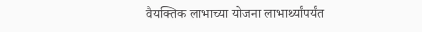वैयक्तिक लाभाच्या योजना लाभार्थ्यांपर्यंत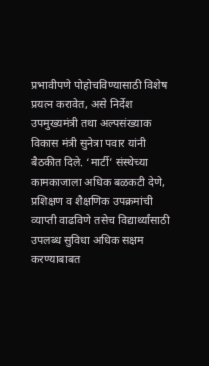प्रभावीपणे पोहोचविण्यासाठी विशेष प्रयत्न करावेत, असे निर्देश उपमुख्यमंत्री तथा अल्पसंख्याक विकास मंत्री सुनेत्रा पवार यांनी बैठकीत दिले. ‘मार्टी’ संस्थेच्या कामकाजाला अधिक बळकटी देणे, प्रशिक्षण व शैक्षणिक उपक्रमांची व्याप्ती वाढविणे तसेच विद्यार्थ्यांसाठी उपलब्ध सुविधा अधिक सक्षम करण्याबाबत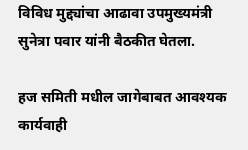विविध मुद्द्यांचा आढावा उपमुख्यमंत्री सुनेत्रा पवार यांनी बैठकीत घेतला.

हज समिती मधील जागेबाबत आवश्यक कार्यवाही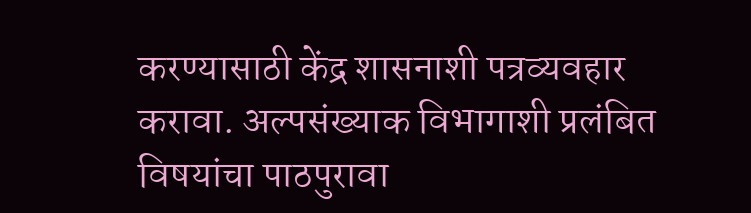करण्यासाठी केंद्र शासनाशी पत्रव्यवहार करावा. अल्पसंख्याक विभागाशी प्रलंबित विषयांचा पाठपुरावा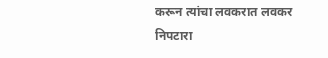करून त्यांचा लवकरात लवकर निपटारा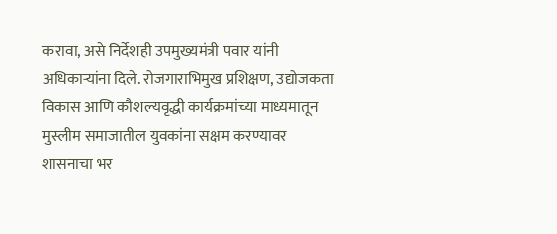करावा, असे निर्देशही उपमुख्यमंत्री पवार यांनी अधिकाऱ्यांना दिले. रोजगाराभिमुख प्रशिक्षण, उद्योजकता विकास आणि कौशल्यवृद्धी कार्यक्रमांच्या माध्यमातून मुस्लीम समाजातील युवकांना सक्षम करण्यावर शासनाचा भर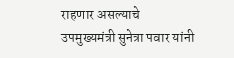राहणार असल्याचे उपमुख्यमंत्री सुनेत्रा पवार यांनी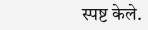स्पष्ट केले.